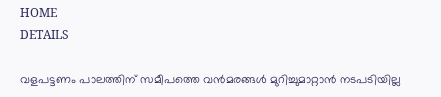HOME
DETAILS

വളപട്ടണം പാലത്തിന് സമീപത്തെ വന്‍മരങ്ങള്‍ മുറിച്ചുമാറ്റാന്‍ നടപടിയില്ല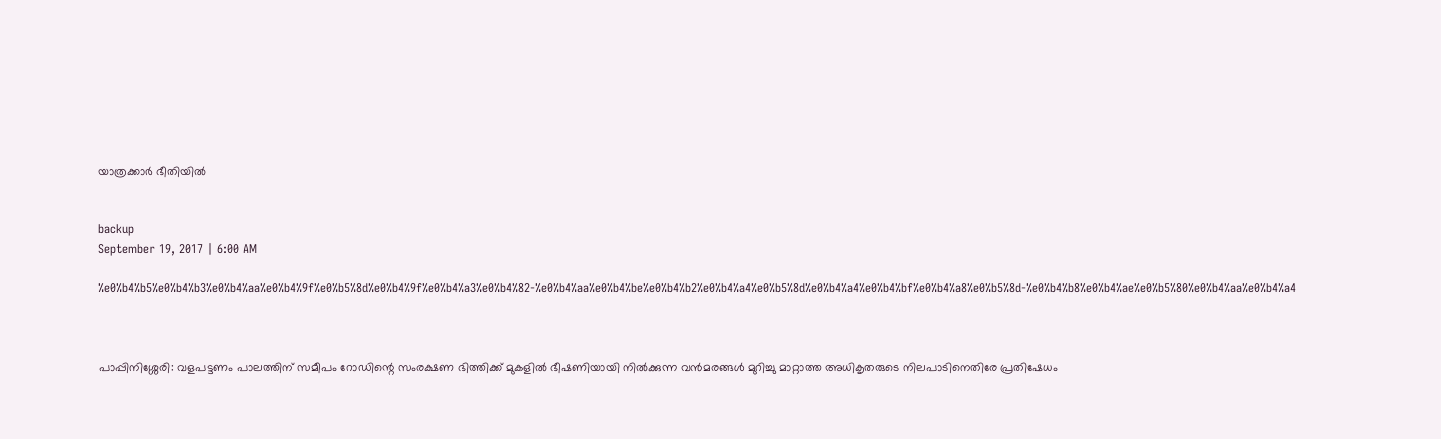യാത്രക്കാര്‍ ഭീതിയില്‍


backup
September 19, 2017 | 6:00 AM

%e0%b4%b5%e0%b4%b3%e0%b4%aa%e0%b4%9f%e0%b5%8d%e0%b4%9f%e0%b4%a3%e0%b4%82-%e0%b4%aa%e0%b4%be%e0%b4%b2%e0%b4%a4%e0%b5%8d%e0%b4%a4%e0%b4%bf%e0%b4%a8%e0%b5%8d-%e0%b4%b8%e0%b4%ae%e0%b5%80%e0%b4%aa%e0%b4%a4



പാപ്പിനിശ്ശേരി: വളപട്ടണം പാലത്തിന് സമീപം റോഡിന്റെ സംരക്ഷണ ഭിത്തിക്ക് മുകളില്‍ ഭീഷണിയായി നില്‍ക്കുന്ന വന്‍മരങ്ങള്‍ മുറിച്ചു മാറ്റാത്ത അധികൃതരുടെ നിലപാടിനെതിരേ പ്രതിഷേധം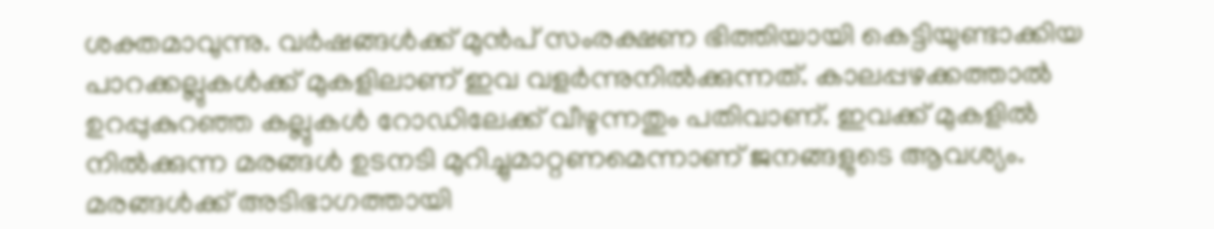ശക്തമാവുന്നു. വര്‍ഷങ്ങള്‍ക്ക് മുന്‍പ് സംരക്ഷണ ഭിത്തിയായി കെട്ടിയുണ്ടാക്കിയ പാറക്കല്ലുകള്‍ക്ക് മുകളിലാണ് ഇവ വളര്‍ന്നുനില്‍ക്കുന്നത്. കാലപ്പഴക്കത്താല്‍ ഉറപ്പുകുറഞ്ഞ കല്ലുകള്‍ റോഡിലേക്ക് വീഴുന്നതും പതിവാണ്. ഇവക്ക് മുകളില്‍ നില്‍ക്കുന്ന മരങ്ങള്‍ ഉടനടി മുറിച്ചുമാറ്റണമെന്നാണ് ജനങ്ങളുടെ ആവശ്യം. മരങ്ങള്‍ക്ക് അടിഭാഗത്തായി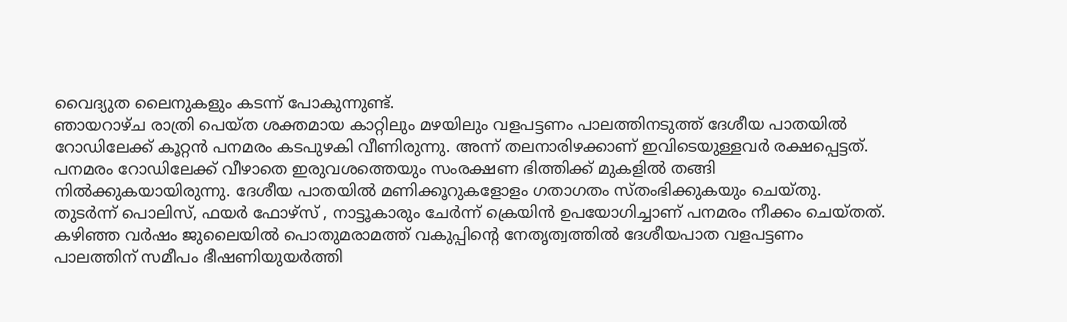വൈദ്യുത ലൈനുകളും കടന്ന് പോകുന്നുണ്ട്.
ഞായറാഴ്ച രാത്രി പെയ്ത ശക്തമായ കാറ്റിലും മഴയിലും വളപട്ടണം പാലത്തിനടുത്ത് ദേശീയ പാതയില്‍ റോഡിലേക്ക് കൂറ്റന്‍ പനമരം കടപുഴകി വീണിരുന്നു. അന്ന് തലനാരിഴക്കാണ് ഇവിടെയുള്ളവര്‍ രക്ഷപ്പെട്ടത്. പനമരം റോഡിലേക്ക് വീഴാതെ ഇരുവശത്തെയും സംരക്ഷണ ഭിത്തിക്ക് മുകളില്‍ തങ്ങി നില്‍ക്കുകയായിരുന്നു. ദേശീയ പാതയില്‍ മണിക്കൂറുകളോളം ഗതാഗതം സ്തംഭിക്കുകയും ചെയ്തു. തുടര്‍ന്ന് പൊലിസ്, ഫയര്‍ ഫോഴ്‌സ് , നാട്ടൂകാരും ചേര്‍ന്ന് ക്രെയിന്‍ ഉപയോഗിച്ചാണ് പനമരം നീക്കം ചെയ്തത്.
കഴിഞ്ഞ വര്‍ഷം ജുലൈയില്‍ പൊതുമരാമത്ത് വകുപ്പിന്റെ നേതൃത്വത്തില്‍ ദേശീയപാത വളപട്ടണം പാലത്തിന് സമീപം ഭീഷണിയുയര്‍ത്തി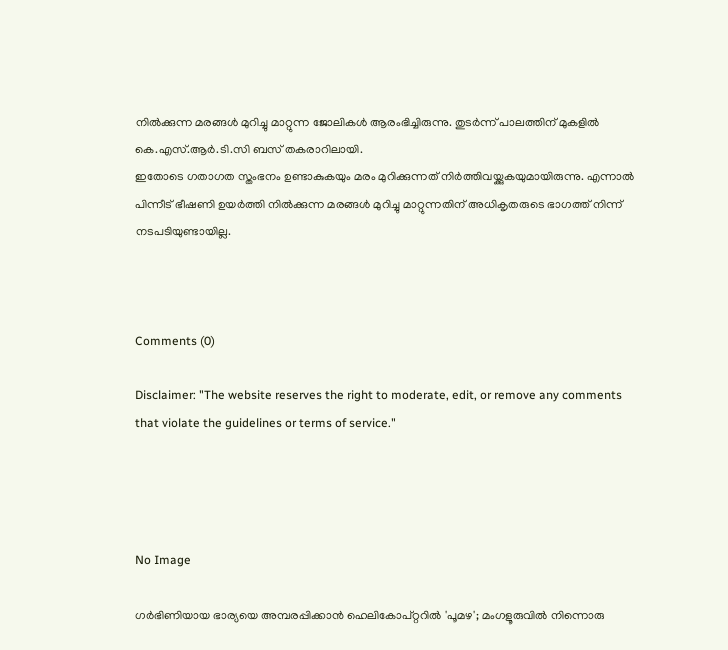നില്‍ക്കുന്ന മരങ്ങള്‍ മുറിച്ചു മാറ്റുന്ന ജോലികള്‍ ആരംഭിച്ചിരുന്നു. തുടര്‍ന്ന് പാലത്തിന് മുകളില്‍ കെ.എസ്.ആര്‍.ടി.സി ബസ് തകരാറിലായി.
ഇതോടെ ഗതാഗത സ്തംഭനം ഉണ്ടാകുകയും മരം മുറിക്കുന്നത് നിര്‍ത്തിവയ്ക്കുകയുമായിരുന്നു. എന്നാല്‍ പിന്നീട് ഭീഷണി ഉയര്‍ത്തി നില്‍ക്കുന്ന മരങ്ങള്‍ മുറിച്ചു മാറ്റുന്നതിന് അധികൃതരുടെ ഭാഗത്ത് നിന്ന് നടപടിയുണ്ടായില്ല.



Comments (0)

Disclaimer: "The website reserves the right to moderate, edit, or remove any comments that violate the guidelines or terms of service."




No Image

ഗര്‍ഭിണിയായ ഭാര്യയെ അമ്പരപ്പിക്കാന്‍ ഹെലികോപ്റ്ററില്‍ 'പൂമഴ'; മംഗളൂരുവില്‍ നിന്നൊരു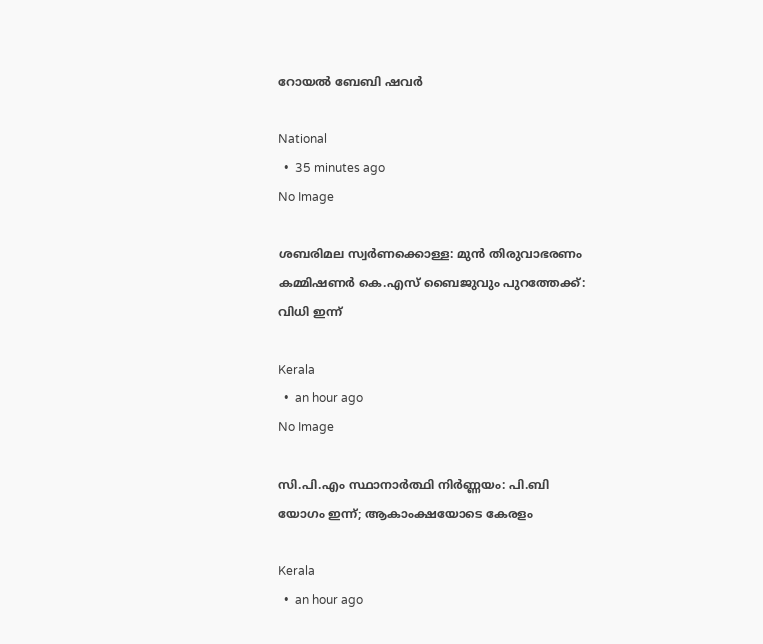റോയല്‍ ബേബി ഷവര്‍

National
  •  35 minutes ago
No Image

ശബരിമല സ്വർണക്കൊള്ള: മുൻ തിരുവാഭരണം കമ്മിഷണർ കെ.എസ് ബൈജുവും പുറത്തേക്ക്: വിധി ഇന്ന്

Kerala
  •  an hour ago
No Image

സി.പി.എം സ്ഥാനാർത്ഥി നിർണ്ണയം: പി.ബി യോഗം ഇന്ന്; ആകാംക്ഷയോടെ കേരളം

Kerala
  •  an hour ago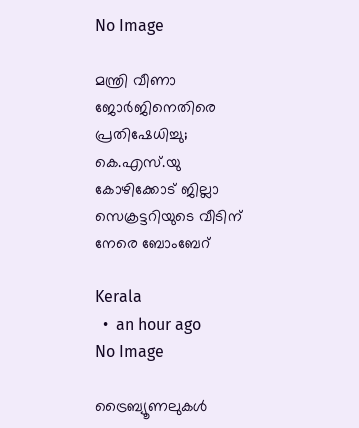No Image

മന്ത്രി വീണാ ജോര്‍ജിനെതിരെ പ്രതിഷേധിച്ചു; കെ.എസ്.യു കോഴിക്കോട് ജില്ലാ സെക്രട്ടറിയുടെ വീടിന് നേരെ ബോംബേറ്

Kerala
  •  an hour ago
No Image

ട്രൈബ്യൂണലുകൾ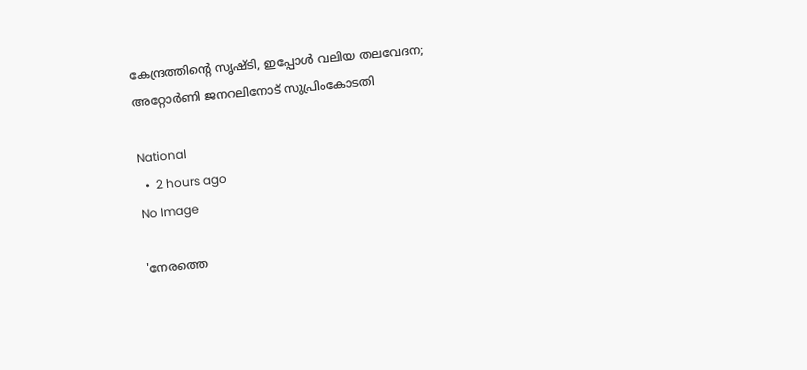കേന്ദ്രത്തിന്റെ സൃഷ്ടി, ഇപ്പോൾ വലിയ തലവേദന; അറ്റോർണി ജനറലിനോട് സുപ്രിംകോടതി

National
  •  2 hours ago
No Image

'നേരത്തെ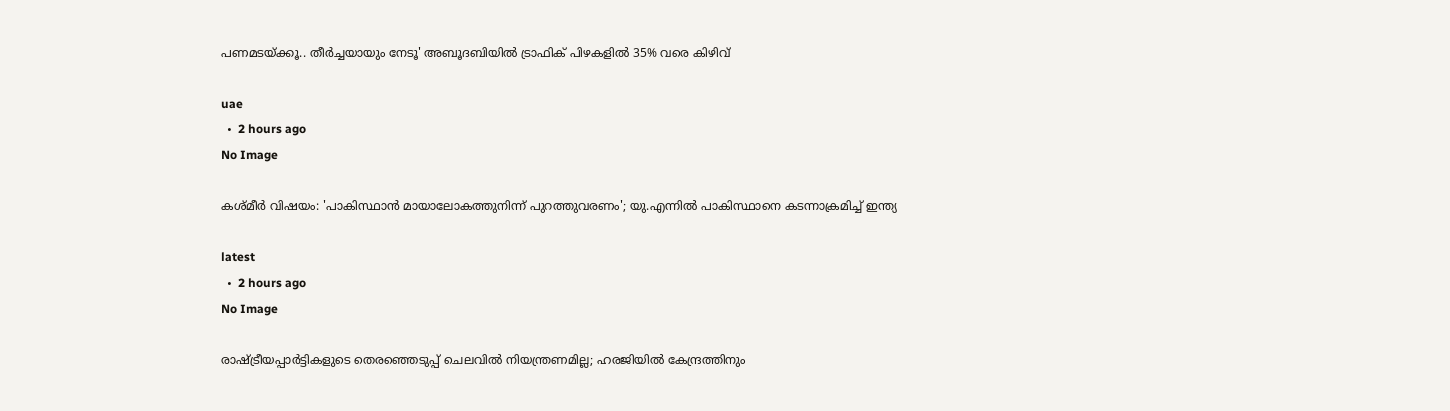പണമടയ്ക്കൂ.. തീര്‍ച്ചയായും നേടൂ' അബൂദബിയില്‍ ട്രാഫിക് പിഴകളില്‍ 35% വരെ കിഴിവ്

uae
  •  2 hours ago
No Image

കശ്മീർ വിഷയം: 'പാകിസ്ഥാൻ മായാലോകത്തുനിന്ന് പുറത്തുവരണം'; യു.എന്നിൽ പാകിസ്ഥാനെ കടന്നാക്രമിച്ച് ഇന്ത്യ

latest
  •  2 hours ago
No Image

രാഷ്ട്രീയപ്പാർട്ടികളുടെ തെരഞ്ഞെടുപ്പ് ചെലവിൽ നിയന്ത്രണമില്ല; ഹരജിയിൽ കേന്ദ്രത്തിനും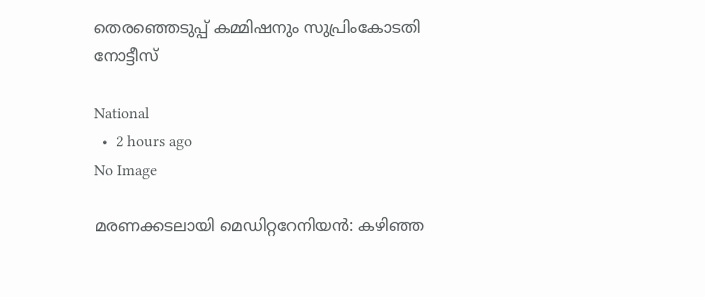തെരഞ്ഞെടുപ്പ് കമ്മിഷനും സുപ്രിംകോടതി നോട്ടീസ്

National
  •  2 hours ago
No Image

മരണക്കടലായി മെഡിറ്ററേനിയൻ: കഴിഞ്ഞ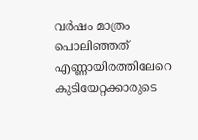വർഷം മാത്രം പൊലിഞ്ഞത് എണ്ണായിരത്തിലേറെ കുടിയേറ്റക്കാരുടെ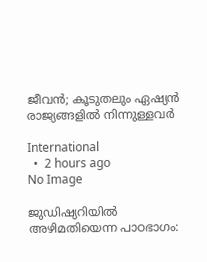ജീവൻ; കൂടുതലും ഏഷ്യൻ രാജ്യങ്ങളിൽ നിന്നുള്ളവർ

International
  •  2 hours ago
No Image

ജുഡിഷ്യറിയിൽ അഴിമതിയെന്ന പാഠഭാഗം: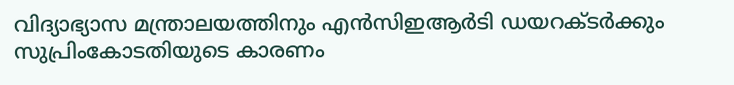വിദ്യാഭ്യാസ മന്ത്രാലയത്തിനും എൻസിഇആർടി ഡയറക്ടർക്കും സുപ്രിംകോടതിയുടെ കാരണം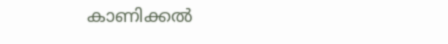കാണിക്കൽ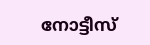നോട്ടീസ്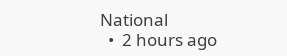National
  •  2 hours ago